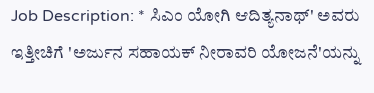Job Description: * ಸಿಎಂ ಯೋಗಿ ಆದಿತ್ಯನಾಥ್' ಅವರು ಇತ್ತೀಚಿಗೆ 'ಅರ್ಜುನ ಸಹಾಯಕ್ ನೀರಾವರಿ ಯೋಜನೆ'ಯನ್ನು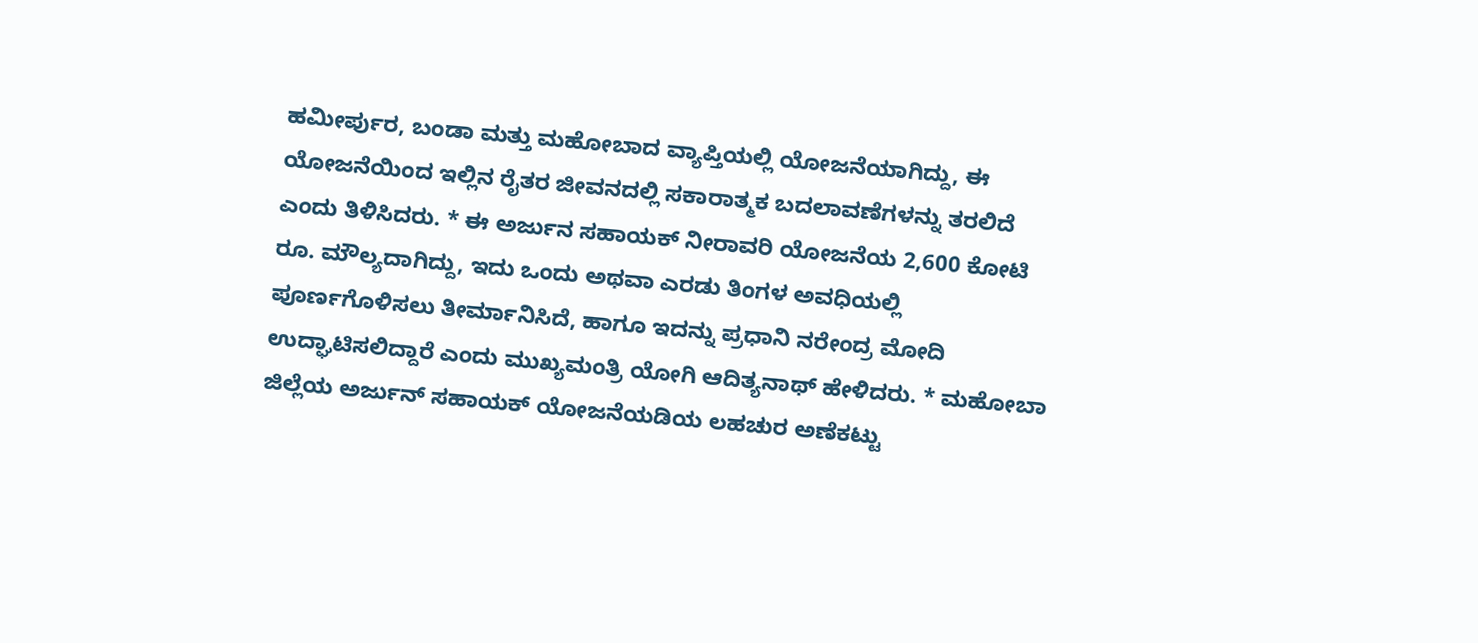ಹಮೀರ್ಪುರ, ಬಂಡಾ ಮತ್ತು ಮಹೋಬಾದ ವ್ಯಾಪ್ತಿಯಲ್ಲಿ ಯೋಜನೆಯಾಗಿದ್ದು, ಈ ಯೋಜನೆಯಿಂದ ಇಲ್ಲಿನ ರೈತರ ಜೀವನದಲ್ಲಿ ಸಕಾರಾತ್ಮಕ ಬದಲಾವಣೆಗಳನ್ನು ತರಲಿದೆ ಎಂದು ತಿಳಿಸಿದರು. * ಈ ಅರ್ಜುನ ಸಹಾಯಕ್ ನೀರಾವರಿ ಯೋಜನೆಯ 2,600 ಕೋಟಿ ರೂ. ಮೌಲ್ಯದಾಗಿದ್ದು, ಇದು ಒಂದು ಅಥವಾ ಎರಡು ತಿಂಗಳ ಅವಧಿಯಲ್ಲಿ ಪೂರ್ಣಗೊಳಿಸಲು ತೀರ್ಮಾನಿಸಿದೆ, ಹಾಗೂ ಇದನ್ನು ಪ್ರಧಾನಿ ನರೇಂದ್ರ ಮೋದಿ ಉದ್ಘಾಟಿಸಲಿದ್ದಾರೆ ಎಂದು ಮುಖ್ಯಮಂತ್ರಿ ಯೋಗಿ ಆದಿತ್ಯನಾಥ್ ಹೇಳಿದರು. * ಮಹೋಬಾ ಜಿಲ್ಲೆಯ ಅರ್ಜುನ್ ಸಹಾಯಕ್ ಯೋಜನೆಯಡಿಯ ಲಹಚುರ ಅಣೆಕಟ್ಟು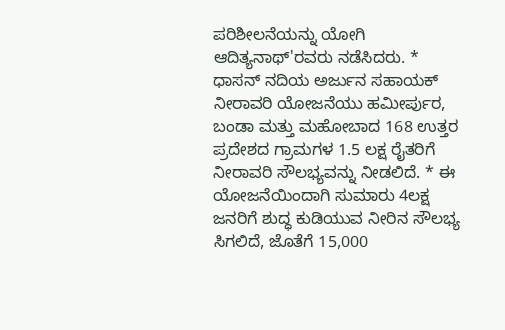ಪರಿಶೀಲನೆಯನ್ನು ಯೋಗಿ ಆದಿತ್ಯನಾಥ್'ರವರು ನಡೆಸಿದರು. * ಧಾಸನ್ ನದಿಯ ಅರ್ಜುನ ಸಹಾಯಕ್ ನೀರಾವರಿ ಯೋಜನೆಯು ಹಮೀರ್ಪುರ, ಬಂಡಾ ಮತ್ತು ಮಹೋಬಾದ 168 ಉತ್ತರ ಪ್ರದೇಶದ ಗ್ರಾಮಗಳ 1.5 ಲಕ್ಷ ರೈತರಿಗೆ ನೀರಾವರಿ ಸೌಲಭ್ಯವನ್ನು ನೀಡಲಿದೆ. * ಈ ಯೋಜನೆಯಿಂದಾಗಿ ಸುಮಾರು 4ಲಕ್ಷ ಜನರಿಗೆ ಶುದ್ಧ ಕುಡಿಯುವ ನೀರಿನ ಸೌಲಭ್ಯ ಸಿಗಲಿದೆ, ಜೊತೆಗೆ 15,000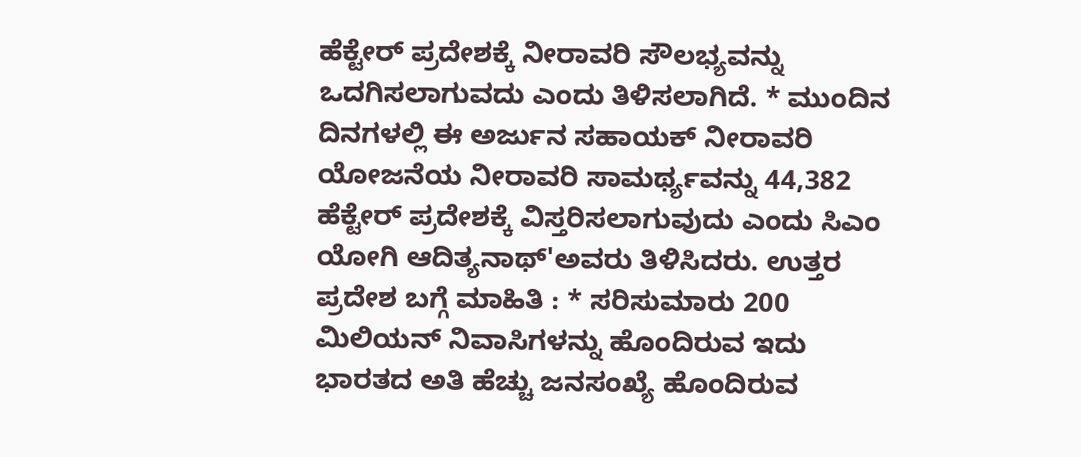ಹೆಕ್ಟೇರ್ ಪ್ರದೇಶಕ್ಕೆ ನೀರಾವರಿ ಸೌಲಭ್ಯವನ್ನು ಒದಗಿಸಲಾಗುವದು ಎಂದು ತಿಳಿಸಲಾಗಿದೆ. * ಮುಂದಿನ ದಿನಗಳಲ್ಲಿ ಈ ಅರ್ಜುನ ಸಹಾಯಕ್ ನೀರಾವರಿ ಯೋಜನೆಯ ನೀರಾವರಿ ಸಾಮರ್ಥ್ಯವನ್ನು 44,382 ಹೆಕ್ಟೇರ್ ಪ್ರದೇಶಕ್ಕೆ ವಿಸ್ತರಿಸಲಾಗುವುದು ಎಂದು ಸಿಎಂ ಯೋಗಿ ಆದಿತ್ಯನಾಥ್'ಅವರು ತಿಳಿಸಿದರು. ಉತ್ತರ ಪ್ರದೇಶ ಬಗ್ಗೆ ಮಾಹಿತಿ : * ಸರಿಸುಮಾರು 200 ಮಿಲಿಯನ್ ನಿವಾಸಿಗಳನ್ನು ಹೊಂದಿರುವ ಇದು ಭಾರತದ ಅತಿ ಹೆಚ್ಚು ಜನಸಂಖ್ಯೆ ಹೊಂದಿರುವ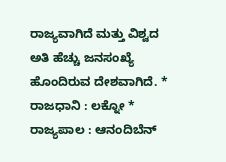ರಾಜ್ಯವಾಗಿದೆ ಮತ್ತು ವಿಶ್ವದ ಅತಿ ಹೆಚ್ಚು ಜನಸಂಖ್ಯೆ ಹೊಂದಿರುವ ದೇಶವಾಗಿದೆ. * ರಾಜಧಾನಿ : ಲಕ್ನೋ * ರಾಜ್ಯಪಾಲ : ಆನಂದಿಬೆನ್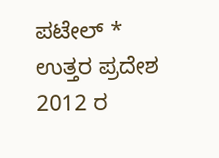ಪಟೇಲ್ * ಉತ್ತರ ಪ್ರದೇಶ 2012 ರ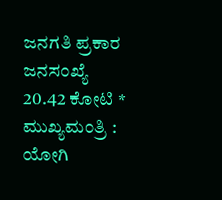ಜನಗತಿ ಪ್ರಕಾರ ಜನಸಂಖ್ಯೆ 20.42 ಕೋಟಿ * ಮುಖ್ಯಮಂತ್ರಿ : ಯೋಗಿ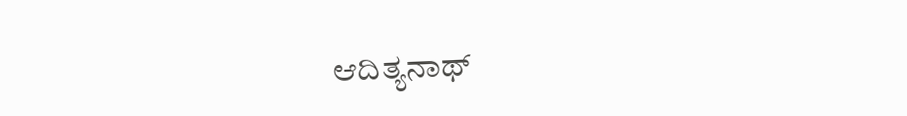ಆದಿತ್ಯನಾಥ್